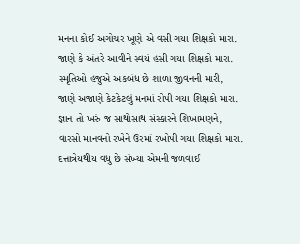મનના કોઈ અગોચર ખૂણે એ વસી ગયા શિક્ષકો મારા.
જાણે કે અંતરે આવીને સ્વયં હસી ગયા શિક્ષકો મારા.
સ્મૃતિઓ હજુએ અકબંધ છે શાળા જીવનની મારી,
જાણે અજાણે કેટકેટલું મનમાં રોપી ગયા શિક્ષકો મારા.
જ્ઞાન તો ખરું જ સાથોસાથ સંસ્કારને શિખામણને,
વારસો માનવનો રખેને ઉરમાં રખોપી ગયા શિક્ષકો મારા.
દત્તાત્રેયથીય વધુ છે સંખ્યા એમની જળવાઈ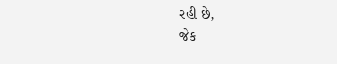રહી છે,
જેક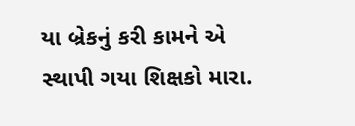યા બ્રેકનું કરી કામને એ સ્થાપી ગયા શિક્ષકો મારા.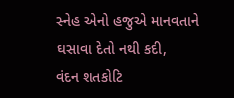સ્નેહ એનો હજુએ માનવતાને ઘસાવા દેતો નથી કદી,
વંદન શતકોટિ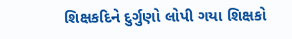શિક્ષકદિને દુર્ગુણો લોપી ગયા શિક્ષકો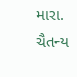મારા.
ચૈતન્ય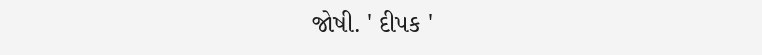જોષી. ' દીપક '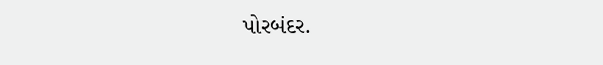પોરબંદર.